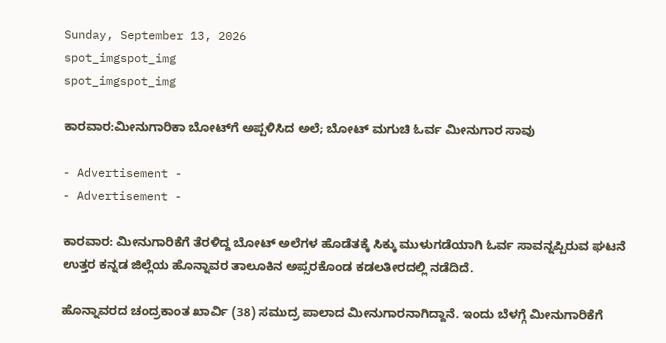Sunday, September 13, 2026
spot_imgspot_img
spot_imgspot_img

ಕಾರವಾರ:ಮೀನುಗಾರಿಕಾ ಬೋಟ್‌ಗೆ ಅಪ್ಪಳಿಸಿದ ಅಲೆ; ಬೋಟ್‌ ಮಗುಚಿ ಓರ್ವ ಮೀನುಗಾರ ಸಾವು

- Advertisement -
- Advertisement -

ಕಾರವಾರ: ಮೀನುಗಾರಿಕೆಗೆ ತೆರಳಿದ್ದ ಬೋಟ್‌ ಅಲೆಗಳ ಹೊಡೆತಕ್ಕೆ ಸಿಕ್ಕು ಮುಳುಗಡೆಯಾಗಿ ಓರ್ವ ಸಾವನ್ನಪ್ಪಿರುವ ಘಟನೆ ಉತ್ತರ ಕನ್ನಡ ಜಿಲ್ಲೆಯ ಹೊನ್ನಾವರ ತಾಲೂಕಿನ ಅಪ್ಸರಕೊಂಡ ಕಡಲತೀರದಲ್ಲಿ ನಡೆದಿದೆ.

ಹೊನ್ನಾವರದ ಚಂದ್ರಕಾಂತ ಖಾರ್ವಿ (38) ಸಮುದ್ರ ಪಾಲಾದ ಮೀನುಗಾರನಾಗಿದ್ದಾನೆ. ಇಂದು ಬೆಳಗ್ಗೆ ಮೀನುಗಾರಿಕೆಗೆ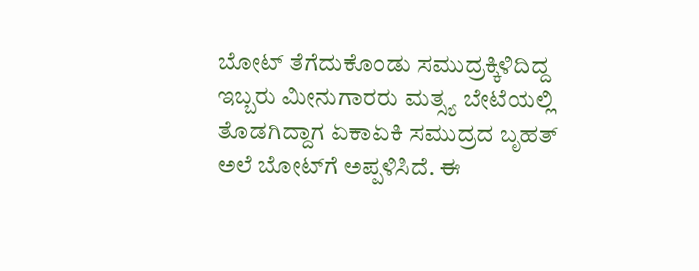ಬೋಟ್ ತೆಗೆದುಕೊಂಡು ಸಮುದ್ರಕ್ಕಿಳಿದಿದ್ದ ಇಬ್ಬರು ಮೀನುಗಾರರು ಮತ್ಸ್ಯ ಬೇಟೆಯಲ್ಲಿ ತೊಡಗಿದ್ದಾಗ ಏಕಾಏಕಿ ಸಮುದ್ರದ ಬೃಹತ್ ಅಲೆ ಬೋಟ್‌ಗೆ ಅಪ್ಪಳಿಸಿದೆ. ಈ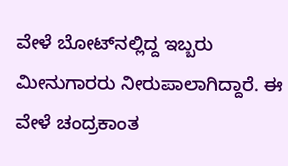ವೇಳೆ ಬೋಟ್‌ನಲ್ಲಿದ್ದ ಇಬ್ಬರು ಮೀನುಗಾರರು ನೀರುಪಾಲಾಗಿದ್ದಾರೆ. ಈ ವೇಳೆ ಚಂದ್ರಕಾಂತ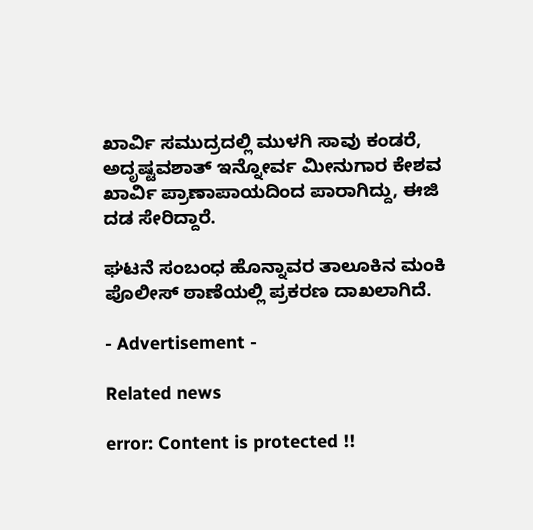ಖಾರ್ವಿ ಸಮುದ್ರದಲ್ಲಿ ಮುಳಗಿ ಸಾವು ಕಂಡರೆ, ಅದೃಷ್ಟವಶಾತ್ ಇನ್ನೋರ್ವ ಮೀನುಗಾರ ಕೇಶವ ಖಾರ್ವಿ ಪ್ರಾಣಾಪಾಯದಿಂದ ಪಾರಾಗಿದ್ದು, ಈಜಿ ದಡ ಸೇರಿದ್ದಾರೆ.

ಘಟನೆ ಸಂಬಂಧ ಹೊನ್ನಾವರ ತಾಲೂಕಿನ ಮಂಕಿ ಪೊಲೀಸ್ ಠಾಣೆಯಲ್ಲಿ ಪ್ರಕರಣ ದಾಖಲಾಗಿದೆ.

- Advertisement -

Related news

error: Content is protected !!